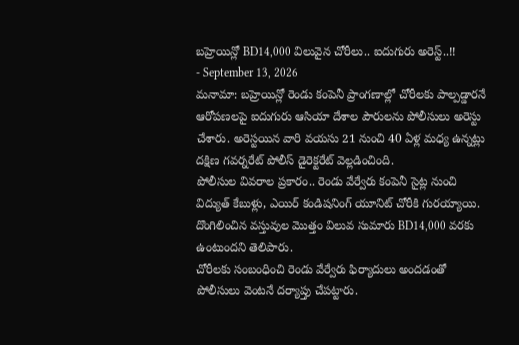బహ్రెయిన్లో BD14,000 విలువైన చోరీలు.. ఐదుగురు అరెస్ట్..!!
- September 13, 2026
మనామా: బహ్రెయిన్లో రెండు కంపెనీ ప్రాంగణాల్లో చోరీలకు పాల్పడ్డారనే ఆరోపణలపై ఐదుగురు ఆసియా దేశాల పౌరులను పోలీసులు అరెస్టు చేశారు. అరెస్టయిన వారి వయసు 21 నుంచి 40 ఏళ్ల మధ్య ఉన్నట్లు దక్షిణ గవర్నరేట్ పోలీస్ డైరెక్టరేట్ వెల్లడించింది.
పోలీసుల వివరాల ప్రకారం.. రెండు వేర్వేరు కంపెనీ సైట్ల నుంచి విద్యుత్ కేబుళ్లు, ఎయిర్ కండిషనింగ్ యూనిట్ చోరీకి గురయ్యాయి. దొంగిలించిన వస్తువుల మొత్తం విలువ సుమారు BD14,000 వరకు ఉంటుందని తెలిపారు.
చోరీలకు సంబంధించి రెండు వేర్వేరు ఫిర్యాదులు అందడంతో పోలీసులు వెంటనే దర్యాప్తు చేపట్టారు.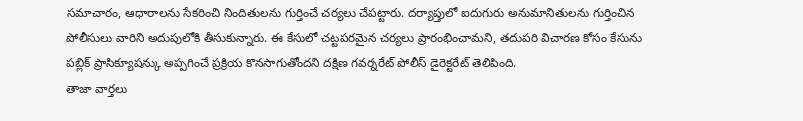సమాచారం, ఆధారాలను సేకరించి నిందితులను గుర్తించే చర్యలు చేపట్టారు. దర్యాప్తులో ఐదుగురు అనుమానితులను గుర్తించిన పోలీసులు వారిని అదుపులోకి తీసుకున్నారు. ఈ కేసులో చట్టపరమైన చర్యలు ప్రారంభించామని, తదుపరి విచారణ కోసం కేసును పబ్లిక్ ప్రాసిక్యూషన్కు అప్పగించే ప్రక్రియ కొనసాగుతోందని దక్షిణ గవర్నరేట్ పోలీస్ డైరెక్టరేట్ తెలిపింది.
తాజా వార్తలు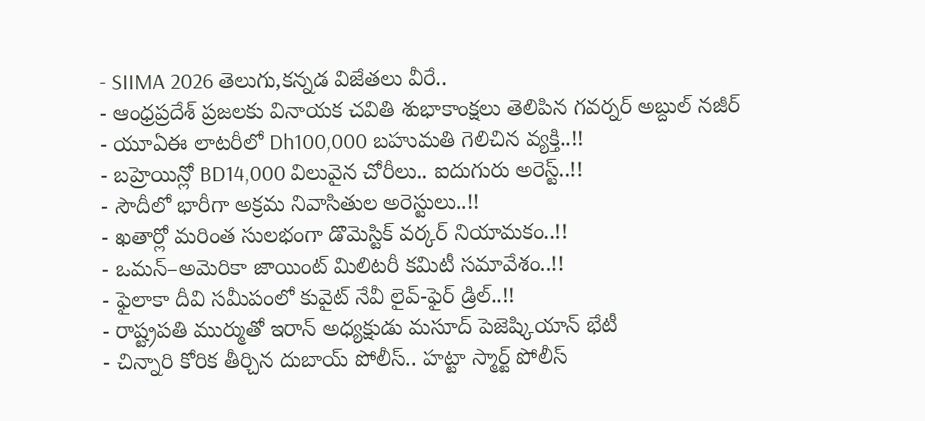- SIIMA 2026 తెలుగు,కన్నడ విజేతలు వీరే..
- ఆంధ్రప్రదేశ్ ప్రజలకు వినాయక చవితి శుభాకాంక్షలు తెలిపిన గవర్నర్ అబ్దుల్ నజీర్
- యూఏఈ లాటరీలో Dh100,000 బహుమతి గెలిచిన వ్యక్తి..!!
- బహ్రెయిన్లో BD14,000 విలువైన చోరీలు.. ఐదుగురు అరెస్ట్..!!
- సౌదీలో భారీగా అక్రమ నివాసితుల అరెస్టులు..!!
- ఖతార్లో మరింత సులభంగా డొమెస్టిక్ వర్కర్ నియామకం..!!
- ఒమన్–అమెరికా జాయింట్ మిలిటరీ కమిటీ సమావేశం..!!
- ఫైలాకా దీవి సమీపంలో కువైట్ నేవీ లైవ్-ఫైర్ డ్రిల్..!!
- రాష్ట్రపతి ముర్ముతో ఇరాన్ అధ్యక్షుడు మసూద్ పెజెష్కియాన్ భేటీ
- చిన్నారి కోరిక తీర్చిన దుబాయ్ పోలీస్.. హట్టా స్మార్ట్ పోలీస్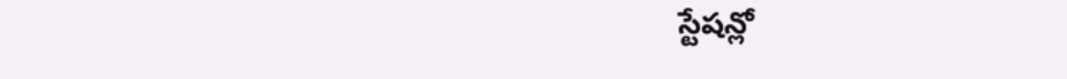స్టేషన్లో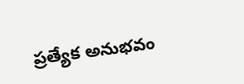ప్రత్యేక అనుభవం